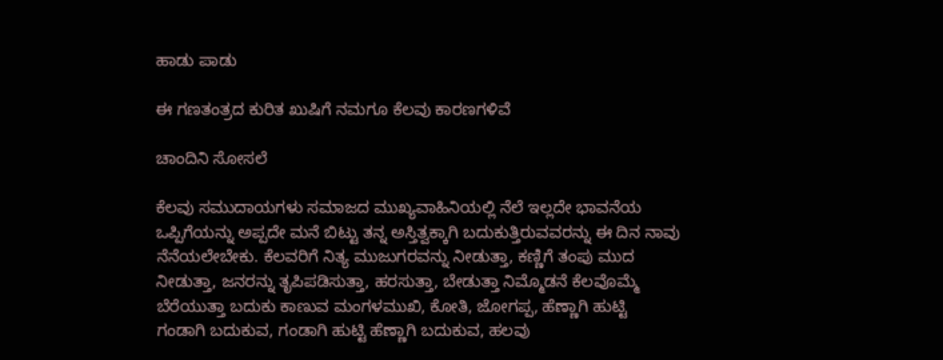ಹಾಡು ಪಾಡು

ಈ ಗಣತಂತ್ರದ ಕುರಿತ ಖುಷಿಗೆ ನಮಗೂ ಕೆಲವು ಕಾರಣಗಳಿವೆ

ಚಾಂದಿನಿ ಸೋಸಲೆ

ಕೆಲವು ಸಮುದಾಯಗಳು ಸಮಾಜದ ಮುಖ್ಯವಾಹಿನಿಯಲ್ಲಿ ನೆಲೆ ಇಲ್ಲದೇ ಭಾವನೆಯ ಒಪ್ಪಿಗೆಯನ್ನು ಅಪ್ಪದೇ ಮನೆ ಬಿಟ್ಟು ತನ್ನ ಅಸ್ತಿತ್ವಕ್ಕಾಗಿ ಬದುಕುತ್ತಿರುವವರನ್ನು ಈ ದಿನ ನಾವು ನೆನೆಯಲೇಬೇಕು. ಕೆಲವರಿಗೆ ನಿತ್ಯ ಮುಜುಗರವನ್ನು ನೀಡುತ್ತಾ, ಕಣ್ಣಿಗೆ ತಂಪು ಮುದ ನೀಡುತ್ತಾ, ಜನರನ್ನು ತೃಪಿಪಡಿಸುತ್ತಾ, ಹರಸುತ್ತಾ, ಬೇಡುತ್ತಾ ನಿಮ್ಮೊಡನೆ ಕೆಲವೊಮ್ಮೆ ಬೆರೆಯುತ್ತಾ ಬದುಕು ಕಾಣುವ ಮಂಗಳಮುಖಿ, ಕೋತಿ, ಜೋಗಪ್ಪ, ಹೆಣ್ಣಾಗಿ ಹುಟ್ಟಿ ಗಂಡಾಗಿ ಬದುಕುವ, ಗಂಡಾಗಿ ಹುಟ್ಟಿ ಹೆಣ್ಣಾಗಿ ಬದುಕುವ, ಹಲವು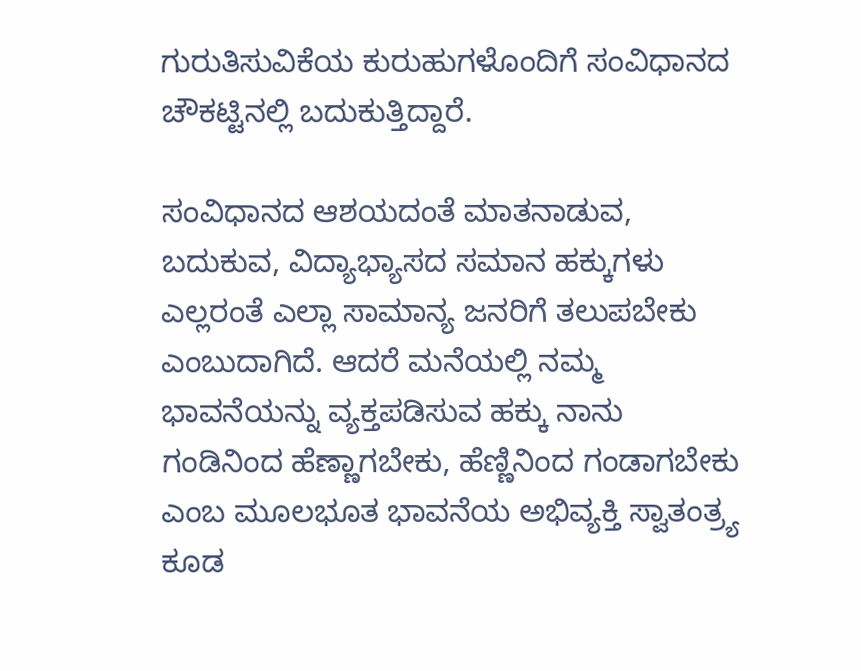ಗುರುತಿಸುವಿಕೆಯ ಕುರುಹುಗಳೊಂದಿಗೆ ಸಂವಿಧಾನದ ಚೌಕಟ್ಟಿನಲ್ಲಿ ಬದುಕುತ್ತಿದ್ದಾರೆ.

ಸಂವಿಧಾನದ ಆಶಯದಂತೆ ಮಾತನಾಡುವ, ಬದುಕುವ, ವಿದ್ಯಾಭ್ಯಾಸದ ಸಮಾನ ಹಕ್ಕುಗಳು ಎಲ್ಲರಂತೆ ಎಲ್ಲಾ ಸಾಮಾನ್ಯ ಜನರಿಗೆ ತಲುಪಬೇಕು ಎಂಬುದಾಗಿದೆ. ಆದರೆ ಮನೆಯಲ್ಲಿ ನಮ್ಮ ಭಾವನೆಯನ್ನು ವ್ಯಕ್ತಪಡಿಸುವ ಹಕ್ಕು ನಾನು ಗಂಡಿನಿಂದ ಹೆಣ್ಣಾಗಬೇಕು, ಹೆಣ್ಣಿನಿಂದ ಗಂಡಾಗಬೇಕು ಎಂಬ ಮೂಲಭೂತ ಭಾವನೆಯ ಅಭಿವ್ಯಕ್ತಿ ಸ್ವಾತಂತ್ರ್ಯ ಕೂಡ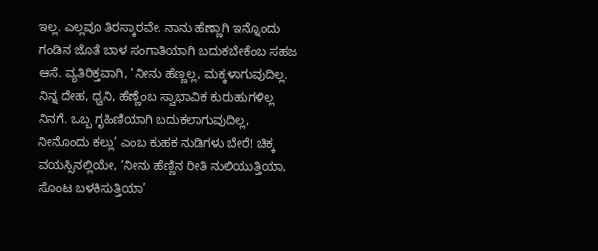ಇಲ್ಲ. ಎಲ್ಲವೂ ತಿರಸ್ಕಾರವೇ. ನಾನು ಹೆಣ್ಣಾಗಿ ಇನ್ನೊಂದು ಗಂಡಿನ ಜೊತೆ ಬಾಳ ಸಂಗಾತಿಯಾಗಿ ಬದುಕಬೇಕೆಂಬ ಸಹಜ ಆಸೆ. ವ್ಯತಿರಿಕ್ತವಾಗಿ, ‘ನೀನು ಹೆಣ್ಣಲ್ಲ, ಮಕ್ಕಳಾಗುವುದಿಲ್ಲ. ನಿನ್ನ ದೇಹ, ಧ್ವನಿ, ಹೆಣ್ಣೆಂಬ ಸ್ವಾಭಾವಿಕ ಕುರುಹುಗಳಿಲ್ಲ ನಿನಗೆ. ಒಬ್ಬ ಗೃಹಿಣಿಯಾಗಿ ಬದುಕಲಾಗುವುದಿಲ್ಲ, ನೀನೊಂದು ಕಲ್ಲು’ ಎಂಬ ಕುಹಕ ನುಡಿಗಳು ಬೇರೆ! ಚಿಕ್ಕ ವಯಸ್ಸಿನಲ್ಲಿಯೇ, ‘ನೀನು ಹೆಣ್ಣಿನ ರೀತಿ ನುಲಿಯುತ್ತಿಯಾ, ಸೊಂಟ ಬಳಕಿಸುತ್ತಿಯಾ’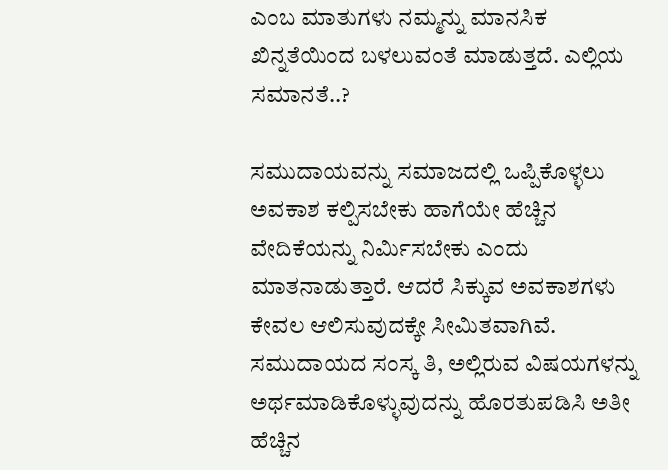ಎಂಬ ಮಾತುಗಳು ನಮ್ಮನ್ನು ಮಾನಸಿಕ ಖಿನ್ನತೆಯಿಂದ ಬಳಲುವಂತೆ ಮಾಡುತ್ತದೆ. ಎಲ್ಲಿಯ ಸಮಾನತೆ..?

ಸಮುದಾಯವನ್ನು ಸಮಾಜದಲ್ಲಿ ಒಪ್ಪಿಕೊಳ್ಳಲು ಅವಕಾಶ ಕಲ್ಪಿಸಬೇಕು ಹಾಗೆಯೇ ಹೆಚ್ಚಿನ ವೇದಿಕೆಯನ್ನು ನಿರ್ಮಿಸಬೇಕು ಎಂದು ಮಾತನಾಡುತ್ತಾರೆ. ಆದರೆ ಸಿಕ್ಕುವ ಅವಕಾಶಗಳು ಕೇವಲ ಆಲಿಸುವುದಕ್ಕೇ ಸೀಮಿತವಾಗಿವೆ. ಸಮುದಾಯದ ಸಂಸ್ಕ ತಿ, ಅಲ್ಲಿರುವ ವಿಷಯಗಳನ್ನು ಅರ್ಥಮಾಡಿಕೊಳ್ಳುವುದನ್ನು ಹೊರತುಪಡಿಸಿ ಅತೀ ಹೆಚ್ಚಿನ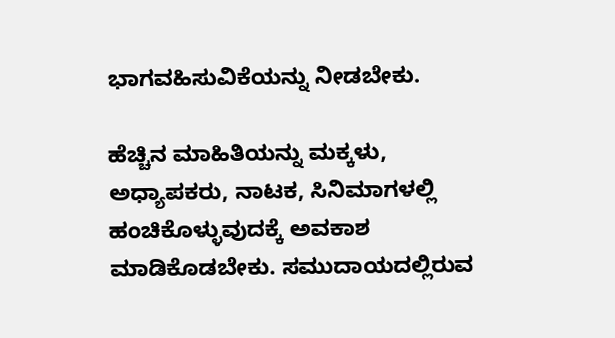ಭಾಗವಹಿಸುವಿಕೆಯನ್ನು ನೀಡಬೇಕು.

ಹೆಚ್ಚಿನ ಮಾಹಿತಿಯನ್ನು ಮಕ್ಕಳು, ಅಧ್ಯಾಪಕರು, ನಾಟಕ, ಸಿನಿಮಾಗಳಲ್ಲಿ ಹಂಚಿಕೊಳ್ಳುವುದಕ್ಕೆ ಅವಕಾಶ ಮಾಡಿಕೊಡಬೇಕು. ಸಮುದಾಯದಲ್ಲಿರುವ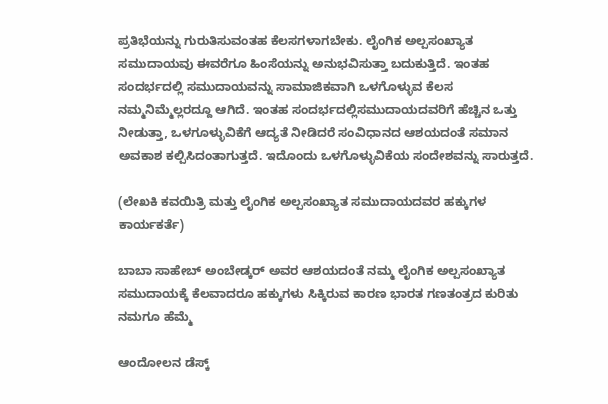ಪ್ರತಿಭೆಯನ್ನು ಗುರುತಿಸುವಂತಹ ಕೆಲಸಗಳಾಗಬೇಕು. ಲೈಂಗಿಕ ಅಲ್ಪಸಂಖ್ಯಾತ ಸಮುದಾಯವು ಈವರೆಗೂ ಹಿಂಸೆಯನ್ನು ಅನುಭವಿಸುತ್ತಾ ಬದುಕುತ್ತಿದೆ. ಇಂತಹ ಸಂದರ್ಭದಲ್ಲಿ ಸಮುದಾಯವನ್ನು ಸಾಮಾಜಿಕವಾಗಿ ಒಳಗೊಳ್ಳುವ ಕೆಲಸ ನಮ್ಮನಿಮ್ಮೆಲ್ಲರದ್ದೂ ಆಗಿದೆ. ಇಂತಹ ಸಂದರ್ಭದಲ್ಲಿಸಮುದಾಯದವರಿಗೆ ಹೆಚ್ಚಿನ ಒತ್ತು ನೀಡುತ್ತಾ, ಒಳಗೂಳ್ಳುವಿಕೆಗೆ ಆದ್ಯತೆ ನೀಡಿದರೆ ಸಂವಿಧಾನದ ಆಶಯದಂತೆ ಸಮಾನ ಅವಕಾಶ ಕಲ್ಪಿಸಿದಂತಾಗುತ್ತದೆ. ಇದೊಂದು ಒಳಗೊಳ್ಳುವಿಕೆಯ ಸಂದೇಶವನ್ನು ಸಾರುತ್ತದೆ.

(ಲೇಖಕಿ ಕವಯಿತ್ರಿ ಮತ್ತು ಲೈಂಗಿಕ ಅಲ್ಪಸಂಖ್ಯಾತ ಸಮುದಾಯದವರ ಹಕ್ಕುಗಳ ಕಾರ್ಯಕರ್ತೆ)

ಬಾಬಾ ಸಾಹೇಬ್ ಅಂಬೇಡ್ಕರ್ ಅವರ ಆಶಯದಂತೆ ನಮ್ಮ ಲೈಂಗಿಕ ಅಲ್ಪಸಂಖ್ಯಾತ ಸಮುದಾಯಕ್ಕೆ ಕೆಲವಾದರೂ ಹಕ್ಕುಗಳು ಸಿಕ್ಕಿರುವ ಕಾರಣ ಭಾರತ ಗಣತಂತ್ರದ ಕುರಿತು ನಮಗೂ ಹೆಮ್ಮೆ

ಆಂದೋಲನ ಡೆಸ್ಕ್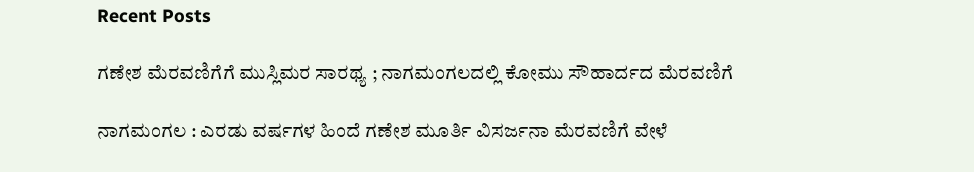Recent Posts

ಗಣೇಶ ಮೆರವಣಿಗೆಗೆ ಮುಸ್ಲಿಮರ ಸಾರಥ್ಯ ; ನಾಗಮಂಗಲದಲ್ಲಿ ಕೋಮು ಸೌಹಾರ್ದದ ಮೆರವಣಿಗೆ

ನಾಗಮಂಗಲ : ಎರಡು ವರ್ಷಗಳ ಹಿಂದೆ ಗಣೇಶ ಮೂರ್ತಿ ವಿಸರ್ಜನಾ ಮೆರವಣಿಗೆ ವೇಳೆ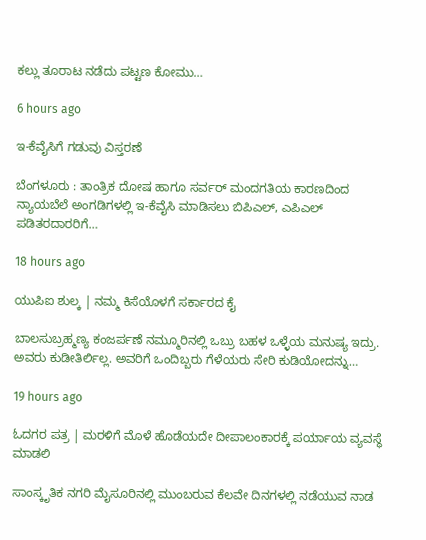ಕಲ್ಲು ತೂರಾಟ ನಡೆದು ಪಟ್ಟಣ ಕೋಮು…

6 hours ago

ಇ-ಕೆವೈಸಿಗೆ ಗಡುವು ವಿಸ್ತರಣೆ

ಬೆಂಗಳೂರು : ತಾಂತ್ರಿಕ ದೋಷ ಹಾಗೂ ಸರ್ವರ್ ಮಂದಗತಿಯ ಕಾರಣದಿಂದ ನ್ಯಾಯಬೆಲೆ ಅಂಗಡಿಗಳಲ್ಲಿ ಇ-ಕೆವೈಸಿ ಮಾಡಿಸಲು ಬಿಪಿಎಲ್, ಎಪಿಎಲ್ ಪಡಿತರದಾರರಿಗೆ…

18 hours ago

ಯುಪಿಐ ಶುಲ್ಕ | ನಮ್ಮ ಕಿಸೆಯೊಳಗೆ ಸರ್ಕಾರದ ಕೈ

ಬಾಲಸುಬ್ರಹ್ಮಣ್ಯ ಕಂಜರ್ಪಣೆ ನಮ್ಮೂರಿನಲ್ಲಿ ಒಬ್ರು ಬಹಳ ಒಳ್ಳೆಯ ಮನುಷ್ಯ ಇದ್ರು. ಅವರು ಕುಡೀತಿರ್ಲಿಲ್ಲ. ಅವರಿಗೆ ಒಂದಿಬ್ಬರು ಗೆಳೆಯರು ಸೇರಿ ಕುಡಿಯೋದನ್ನು…

19 hours ago

ಓದಗರ ಪತ್ರ | ಮರಳಿಗೆ ಮೊಳೆ ಹೊಡೆಯದೇ ದೀಪಾಲಂಕಾರಕ್ಕೆ ಪರ್ಯಾಯ ವ್ಯವಸ್ಥೆ ಮಾಡಲಿ

ಸಾಂಸ್ಕೃತಿಕ ನಗರಿ ಮೈಸೂರಿನಲ್ಲಿ ಮುಂಬರುವ ಕೆಲವೇ ದಿನಗಳಲ್ಲಿ ನಡೆಯುವ ನಾಡ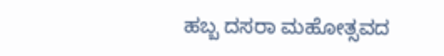ಹಬ್ಬ ದಸರಾ ಮಹೋತ್ಸವದ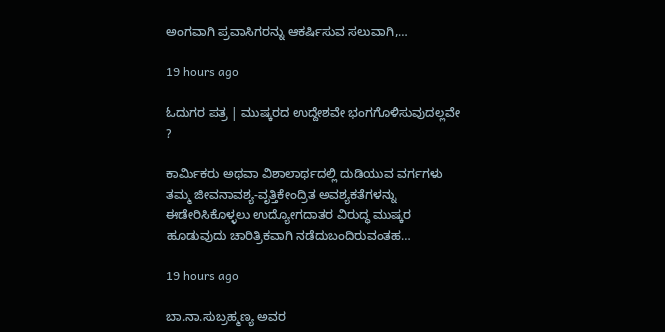ಅಂಗವಾಗಿ ಪ್ರವಾಸಿಗರನ್ನು ಆಕರ್ಷಿಸುವ ಸಲುವಾಗಿ,…

19 hours ago

ಓದುಗರ ಪತ್ರ | ಮುಷ್ಕರದ ಉದ್ದೇಶವೇ ಭಂಗಗೊಳಿಸುವುದಲ್ಲವೇ ?

ಕಾರ್ಮಿಕರು ಅಥವಾ ವಿಶಾಲಾರ್ಥದಲ್ಲಿ ದುಡಿಯುವ ವರ್ಗಗಳು ತಮ್ಮ ಜೀವನಾವಶ್ಯ-ವೃತ್ತಿಕೇಂದ್ರಿತ ಅವಶ್ಯಕತೆಗಳನ್ನು ಈಡೇರಿಸಿಕೊಳ್ಳಲು ಉದ್ಯೋಗದಾತರ ವಿರುದ್ಧ ಮುಷ್ಕರ ಹೂಡುವುದು ಚಾರಿತ್ರಿಕವಾಗಿ ನಡೆದುಬಂದಿರುವಂತಹ…

19 hours ago

ಬಾ.ನಾ.ಸುಬ್ರಹ್ಮಣ್ಯ ಅವರ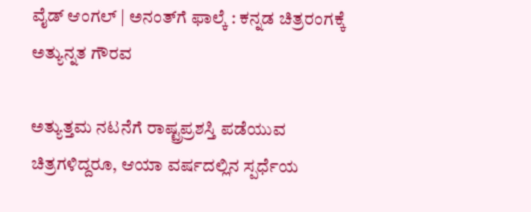ವೈಡ್‌ ಆಂಗಲ್‌ | ಅನಂತ್‌ಗೆ ಫಾಲ್ಕೆ : ಕನ್ನಡ ಚಿತ್ರರಂಗಕ್ಕೆ ಅತ್ಯುನ್ನತ ಗೌರವ

ಅತ್ಯುತ್ತಮ ನಟನೆಗೆ ರಾಷ್ಟ್ರಪ್ರಶಸ್ತಿ ಪಡೆಯುವ ಚಿತ್ರಗಳಿದ್ದರೂ, ಆಯಾ ವರ್ಷದಲ್ಲಿನ ಸ್ಪರ್ಧೆಯ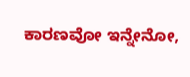ಕಾರಣವೋ ಇನ್ನೇನೋ,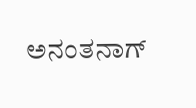ಅನಂತನಾಗ್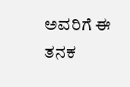ಅವರಿಗೆ ಈ ತನಕ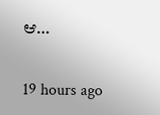ಆ…

19 hours ago